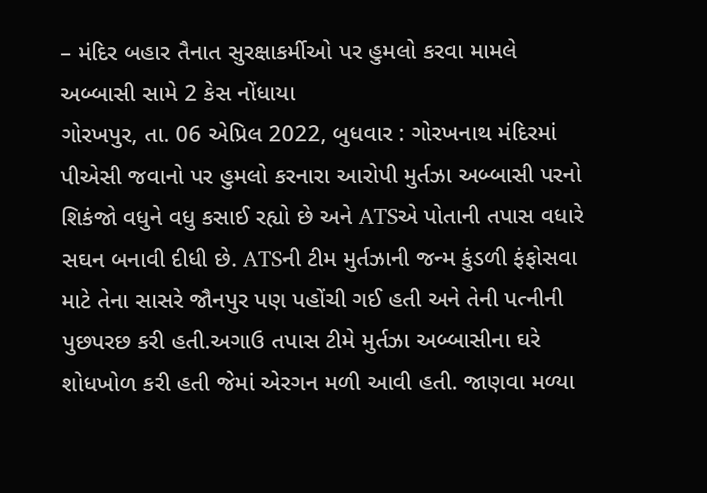– મંદિર બહાર તૈનાત સુરક્ષાકર્મીઓ પર હુમલો કરવા મામલે અબ્બાસી સામે 2 કેસ નોંધાયા
ગોરખપુર, તા. 06 એપ્રિલ 2022, બુધવાર : ગોરખનાથ મંદિરમાં પીએસી જવાનો પર હુમલો કરનારા આરોપી મુર્તઝા અબ્બાસી પરનો શિકંજો વધુને વધુ કસાઈ રહ્યો છે અને ATSએ પોતાની તપાસ વધારે સઘન બનાવી દીધી છે. ATSની ટીમ મુર્તઝાની જન્મ કુંડળી ફંફોસવા માટે તેના સાસરે જૌનપુર પણ પહોંચી ગઈ હતી અને તેની પત્નીની પુછપરછ કરી હતી.અગાઉ તપાસ ટીમે મુર્તઝા અબ્બાસીના ઘરે શોધખોળ કરી હતી જેમાં એરગન મળી આવી હતી. જાણવા મળ્યા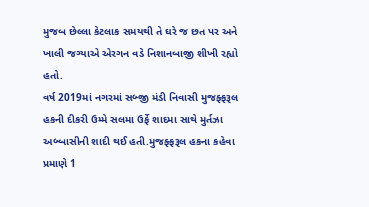મુજબ છેલ્લા કેટલાક સમયથી તે ઘરે જ છત પર અને ખાલી જગ્યાએ એરગન વડે નિશાનબાજી શીખી રહ્યો હતો.
વર્ષ 2019માં નગરમાં સબ્જી મંડી નિવાસી મુજફ્ફરૂલ હકની દીકરી ઉમ્મે સલમા ઉર્ફે શાદમા સાથે મુર્તઝા અબ્બાસીની શાદી થઈ હતી.મુજફ્ફરૂલ હકના કહેવા પ્રમાણે 1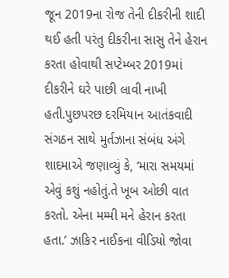જૂન 2019ના રોજ તેની દીકરીની શાદી થઈ હતી પરંતુ દીકરીના સાસુ તેને હેરાન કરતા હોવાથી સપ્ટેમ્બર 2019માં દીકરીને ઘરે પાછી લાવી નાખી હતી.પુછપરછ દરમિયાન આતંકવાદી સંગઠન સાથે મુર્તઝાના સંબંધ અંગે શાદમાએ જણાવ્યું કે, ‘મારા સમયમાં એવું કશું નહોતું.તે ખૂબ ઓછી વાત કરતો. એના મમ્મી મને હેરાન કરતા હતા.’ ઝાકિર નાઈકના વીડિયો જોવા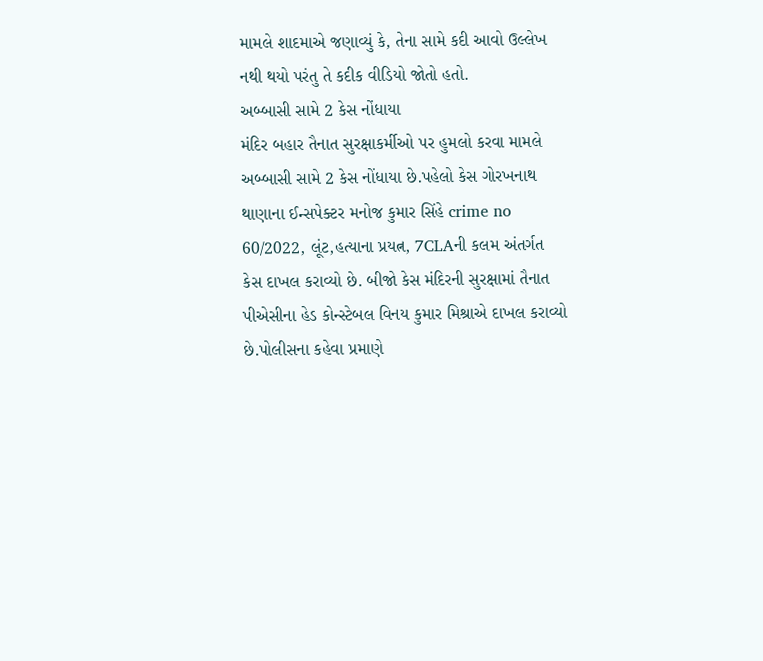મામલે શાદમાએ જણાવ્યું કે, તેના સામે કદી આવો ઉલ્લેખ નથી થયો પરંતુ તે કદીક વીડિયો જોતો હતો.
અબ્બાસી સામે 2 કેસ નોંધાયા
મંદિર બહાર તૈનાત સુરક્ષાકર્મીઓ પર હુમલો કરવા મામલે અબ્બાસી સામે 2 કેસ નોંધાયા છે.પહેલો કેસ ગોરખનાથ થાણાના ઈન્સપેક્ટર મનોજ કુમાર સિંહે crime no 60/2022, લૂંટ,હત્યાના પ્રયત્ન, 7CLAની કલમ અંતર્ગત કેસ દાખલ કરાવ્યો છે. બીજો કેસ મંદિરની સુરક્ષામાં તૈનાત પીએસીના હેડ કોન્સ્ટેબલ વિનય કુમાર મિશ્રાએ દાખલ કરાવ્યો છે.પોલીસના કહેવા પ્રમાણે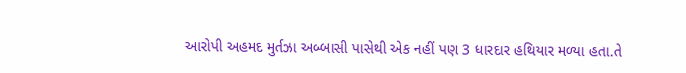આરોપી અહમદ મુર્તઝા અબ્બાસી પાસેથી એક નહીં પણ 3 ધારદાર હથિયાર મળ્યા હતા.તે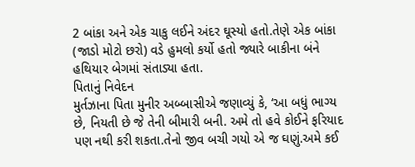2 બાંકા અને એક ચાકુ લઈને અંદર ઘૂસ્યો હતો.તેણે એક બાંકા (જાડો મોટો છરો) વડે હુમલો કર્યો હતો જ્યારે બાકીના બંને હથિયાર બેગમાં સંતાડ્યા હતા.
પિતાનું નિવેદન
મુર્તઝાના પિતા મુનીર અબ્બાસીએ જણાવ્યું કે, ‘આ બધું ભાગ્ય છે, નિયતી છે જે તેની બીમારી બની. અમે તો હવે કોઈને ફરિયાદ પણ નથી કરી શકતા.તેનો જીવ બચી ગયો એ જ ઘણું.અમે કઈ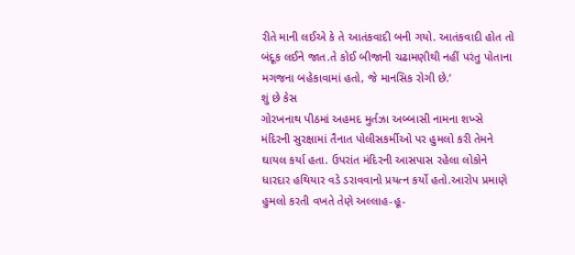રીતે માની લઈએ કે તે આતંકવાદી બની ગયો. આતંકવાદી હોત તો બંદૂક લઈને જાત.તે કોઈ બીજાની ચઢામણીથી નહીં પરંતુ પોતાના મગજના બહેકાવામાં હતો, જે માનસિક રોગી છે.’
શું છે કેસ
ગોરખનાથ પીઠમાં અહમદ મુર્તઝા અબ્બાસી નામના શખ્સે મંદિરની સુરક્ષામાં તૈનાત પોલીસકર્મીઓ પર હુમલો કરી તેમને ઘાયલ કર્યા હતા. ઉપરાંત મંદિરની આસપાસ રહેલા લોકોને ધારદાર હથિયાર વડે ડરાવવાનો પ્રયત્ન કર્યો હતો.આરોપ પ્રમાણે હુમલો કરતી વખતે તેણે અલ્લાહ-હૂ-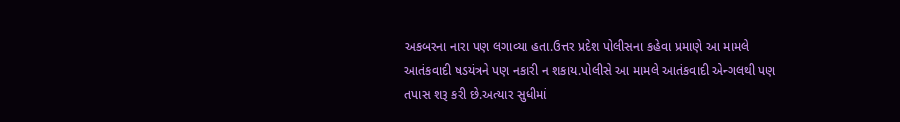અકબરના નારા પણ લગાવ્યા હતા.ઉત્તર પ્રદેશ પોલીસના કહેવા પ્રમાણે આ મામલે આતંકવાદી ષડયંત્રને પણ નકારી ન શકાય.પોલીસે આ મામલે આતંકવાદી એન્ગલથી પણ તપાસ શરૂ કરી છે.અત્યાર સુધીમાં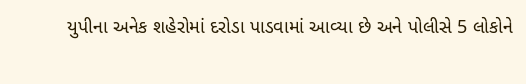યુપીના અનેક શહેરોમાં દરોડા પાડવામાં આવ્યા છે અને પોલીસે 5 લોકોને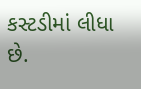કસ્ટડીમાં લીધા છે.